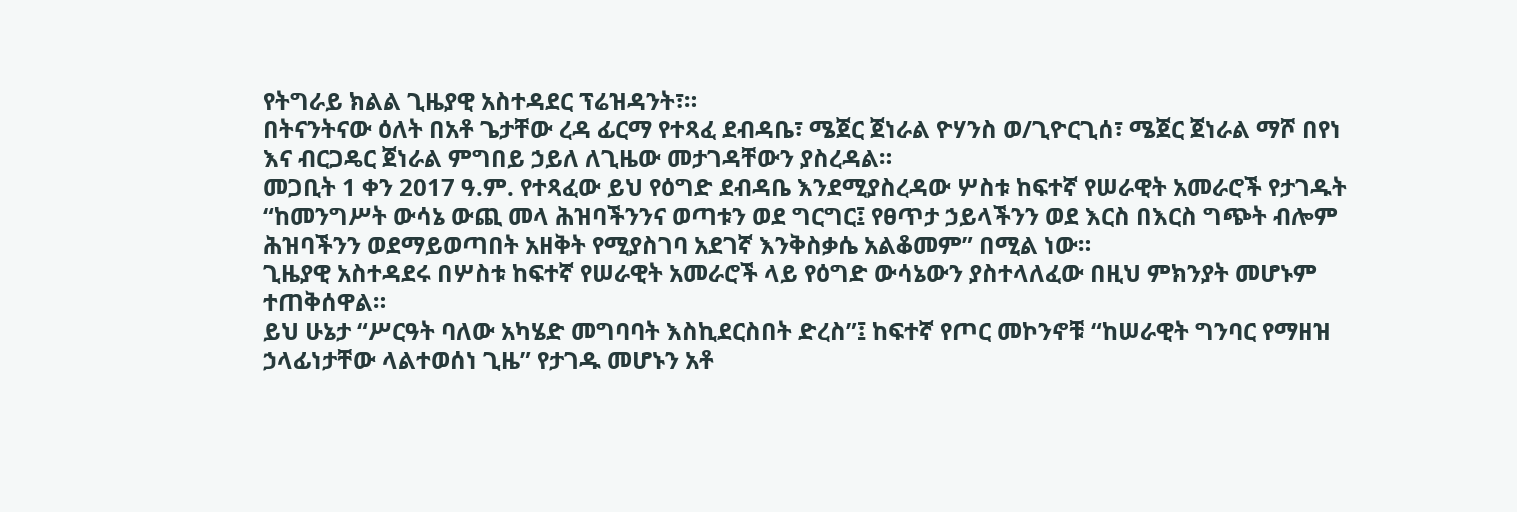የትግራይ ክልል ጊዜያዊ አስተዳደር ፕሬዝዳንት፣።
በትናንትናው ዕለት በአቶ ጌታቸው ረዳ ፊርማ የተጻፈ ደብዳቤ፣ ሜጀር ጀነራል ዮሃንስ ወ/ጊዮርጊሰ፣ ሜጀር ጀነራል ማሾ በየነ እና ብርጋዴር ጀነራል ምግበይ ኃይለ ለጊዜው መታገዳቸውን ያስረዳል።
መጋቢት 1 ቀን 2017 ዓ.ም. የተጻፈው ይህ የዕግድ ደብዳቤ እንደሚያስረዳው ሦስቱ ከፍተኛ የሠራዊት አመራሮች የታገዱት “ከመንግሥት ውሳኔ ውጪ መላ ሕዝባችንንና ወጣቱን ወደ ግርግር፤ የፀጥታ ኃይላችንን ወደ እርስ በእርስ ግጭት ብሎም ሕዝባችንን ወደማይወጣበት አዘቅት የሚያስገባ አደገኛ እንቅስቃሴ አልቆመም” በሚል ነው።
ጊዜያዊ አስተዳደሩ በሦስቱ ከፍተኛ የሠራዊት አመራሮች ላይ የዕግድ ውሳኔውን ያስተላለፈው በዚህ ምክንያት መሆኑም ተጠቅሰዋል።
ይህ ሁኔታ “ሥርዓት ባለው አካሄድ መግባባት እስኪደርስበት ድረስ”፤ ከፍተኛ የጦር መኮንኖቹ “ከሠራዊት ግንባር የማዘዝ ኃላፊነታቸው ላልተወሰነ ጊዜ” የታገዱ መሆኑን አቶ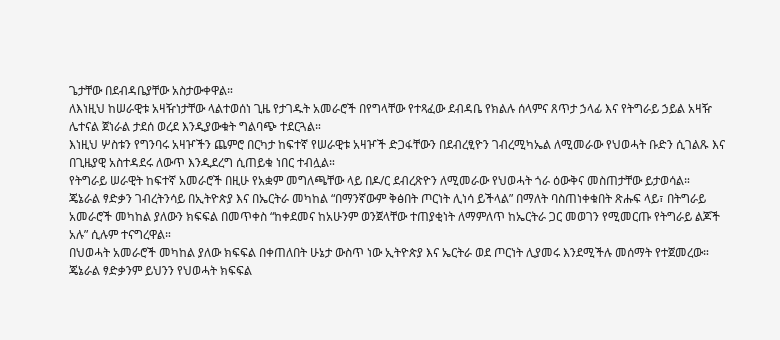ጌታቸው በደብዳቤያቸው አስታውቀዋል።
ለእነዚህ ከሠራዊቱ አዛዥነታቸው ላልተወሰነ ጊዜ የታገዱት አመራሮች በየግላቸው የተጻፈው ደብዳቤ የክልሉ ሰላምና ጸጥታ ኃላፊ እና የትግራይ ኃይል አዛዥ ሌተናል ጀነራል ታደሰ ወረደ እንዲያውቁት ግልባጭ ተደርጓል።
እነዚህ ሦስቱን የግንባሩ አዛዦችን ጨምሮ በርካታ ከፍተኛ የሠራዊቱ አዛዦች ድጋፋቸውን በደብረፂዮን ገብረሚካኤል ለሚመራው የህወሓት ቡድን ሲገልጹ እና በጊዜያዊ አስተዳደሩ ለውጥ እንዲደረግ ሲጠይቁ ነበር ተብሏል።
የትግራይ ሠራዊት ከፍተኛ አመራሮች በዚሁ የአቋም መግለጫቸው ላይ በዶ/ር ደብረጽዮን ለሚመራው የህወሓት ጎራ ዕውቅና መስጠታቸው ይታወሳል።
ጄኔራል ፃድቃን ገብረትንሳይ በኢትዮጵያ እና በኤርትራ መካከል “በማንኛውም ቅፅበት ጦርነት ሊነሳ ይችላል” በማለት ባስጠነቀቁበት ጽሑፍ ላይ፣ በትግራይ አመራሮች መካከል ያለውን ክፍፍል በመጥቀስ “ከቀደመና ከአሁንም ወንጀላቸው ተጠያቂነት ለማምለጥ ከኤርትራ ጋር መወገን የሚመርጡ የትግራይ ልጆች አሉ” ሲሉም ተናግረዋል።
በህወሓት አመራሮች መካከል ያለው ክፍፍል በቀጠለበት ሁኔታ ውስጥ ነው ኢትዮጵያ እና ኤርትራ ወደ ጦርነት ሊያመሩ እንደሚችሉ መሰማት የተጀመረው።
ጄኔራል ፃድቃንም ይህንን የህወሓት ክፍፍል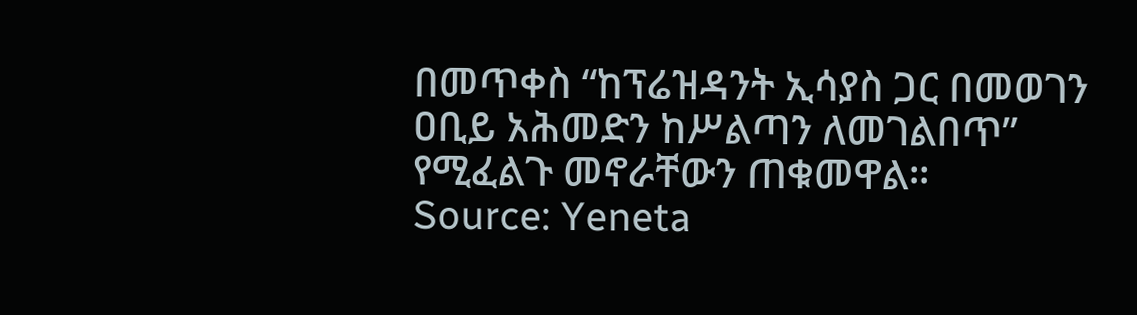በመጥቀስ “ከፕሬዝዳንት ኢሳያስ ጋር በመወገን ዐቢይ አሕመድን ከሥልጣን ለመገልበጥ” የሚፈልጉ መኖራቸውን ጠቁመዋል።
Source: Yeneta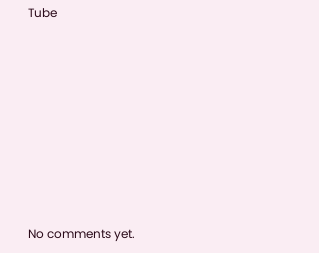Tube









No comments yet.